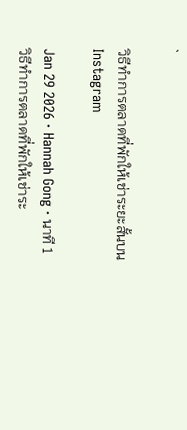`

วิธีทำการตลาดที่พักให้เช่าระยะสั้นบน Instagram

Jan 29 2026 · Hannah Gong · นาที 1
วิธีทำการตลาดที่พักให้เช่าระ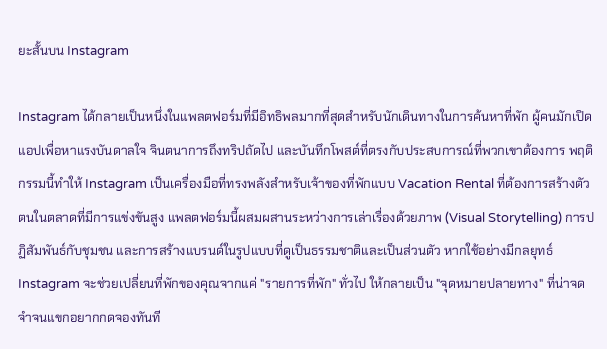ยะสั้นบน Instagram

Instagram ได้กลายเป็นหนึ่งในแพลตฟอร์มที่มีอิทธิพลมากที่สุดสำหรับนักเดินทางในการค้นหาที่พัก ผู้คนมักเปิดแอปเพื่อหาแรงบันดาลใจ จินตนาการถึงทริปถัดไป และบันทึกโพสต์ที่ตรงกับประสบการณ์ที่พวกเขาต้องการ พฤติกรรมนี้ทำให้ Instagram เป็นเครื่องมือที่ทรงพลังสำหรับเจ้าของที่พักแบบ Vacation Rental ที่ต้องการสร้างตัวตนในตลาดที่มีการแข่งขันสูง แพลตฟอร์มนี้ผสมผสานระหว่างการเล่าเรื่องด้วยภาพ (Visual Storytelling) การปฏิสัมพันธ์กับชุมชน และการสร้างแบรนด์ในรูปแบบที่ดูเป็นธรรมชาติและเป็นส่วนตัว หากใช้อย่างมีกลยุทธ์ Instagram จะช่วยเปลี่ยนที่พักของคุณจากแค่ "รายการที่พัก" ทั่วไป ให้กลายเป็น "จุดหมายปลายทาง" ที่น่าจดจำจนแขกอยากกดจองทันที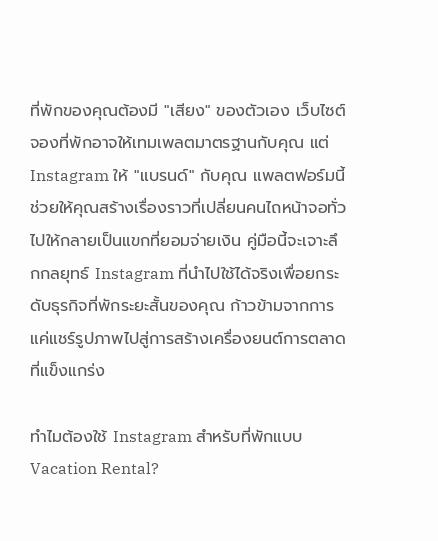ที่พักของคุณต้องมี "เสียง" ของตัวเอง เว็บไซต์จองที่พักอาจให้เทมเพลตมาตรฐานกับคุณ แต่ Instagram ให้ "แบรนด์" กับคุณ แพลตฟอร์มนี้ช่วยให้คุณสร้างเรื่องราวที่เปลี่ยนคนไถหน้าจอทั่วไปให้กลายเป็นแขกที่ยอมจ่ายเงิน คู่มือนี้จะเจาะลึกกลยุทธ์ Instagram ที่นำไปใช้ได้จริงเพื่อยกระดับธุรกิจที่พักระยะสั้นของคุณ ก้าวข้ามจากการแค่แชร์รูปภาพไปสู่การสร้างเครื่องยนต์การตลาดที่แข็งแกร่ง

ทำไมต้องใช้ Instagram สำหรับที่พักแบบ Vacation Rental?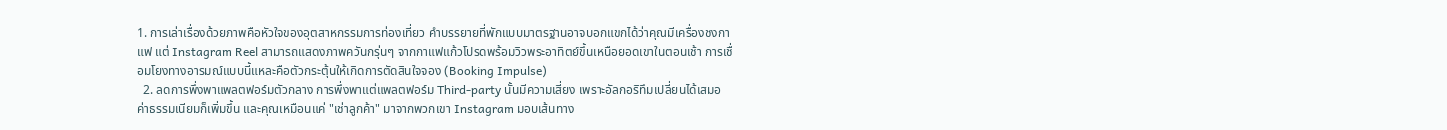1. การเล่าเรื่องด้วยภาพคือหัวใจของอุตสาหกรรมการท่องเที่ยว คำบรรยายที่พักแบบมาตรฐานอาจบอกแขกได้ว่าคุณมีเครื่องชงกาแฟ แต่ Instagram Reel สามารถแสดงภาพควันกรุ่นๆ จากกาแฟแก้วโปรดพร้อมวิวพระอาทิตย์ขึ้นเหนือยอดเขาในตอนเช้า การเชื่อมโยงทางอารมณ์แบบนี้แหละคือตัวกระตุ้นให้เกิดการตัดสินใจจอง (Booking Impulse)
  2. ลดการพึ่งพาแพลตฟอร์มตัวกลาง การพึ่งพาแต่แพลตฟอร์ม Third-party นั้นมีความเสี่ยง เพราะอัลกอริทึมเปลี่ยนได้เสมอ ค่าธรรมเนียมก็เพิ่มขึ้น และคุณเหมือนแค่ "เช่าลูกค้า" มาจากพวกเขา Instagram มอบเส้นทาง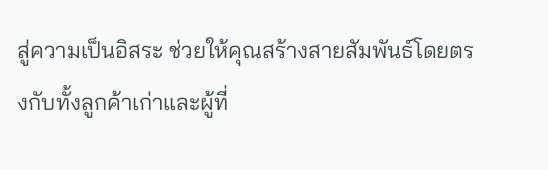สู่ความเป็นอิสระ ช่วยให้คุณสร้างสายสัมพันธ์โดยตรงกับทั้งลูกค้าเก่าและผู้ที่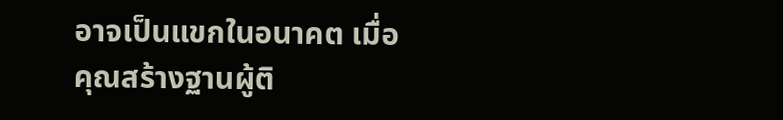อาจเป็นแขกในอนาคต เมื่อคุณสร้างฐานผู้ติ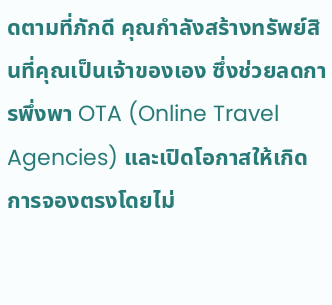ดตามที่ภักดี คุณกำลังสร้างทรัพย์สินที่คุณเป็นเจ้าของเอง ซึ่งช่วยลดการพึ่งพา OTA (Online Travel Agencies) และเปิดโอกาสให้เกิด การจองตรงโดยไม่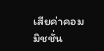เสียค่าคอมมิชชั่น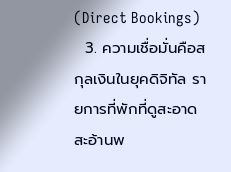(Direct Bookings)
  3. ความเชื่อมั่นคือสกุลเงินในยุคดิจิทัล รายการที่พักที่ดูสะอาดสะอ้านพ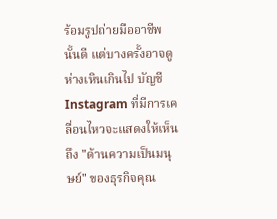ร้อมรูปถ่ายมืออาชีพนั้นดี แต่บางครั้งอาจดูห่างเหินเกินไป บัญชี Instagram ที่มีการเคลื่อนไหวจะแสดงให้เห็นถึง "ด้านความเป็นมนุษย์" ของธุรกิจคุณ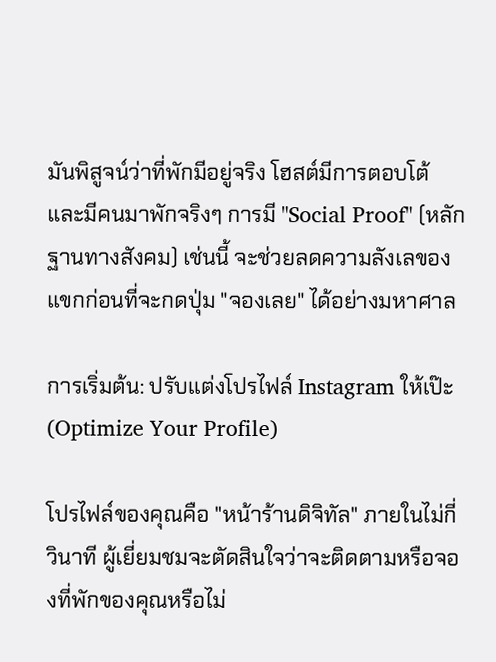มันพิสูจน์ว่าที่พักมีอยู่จริง โฮสต์มีการตอบโต้ และมีคนมาพักจริงๆ การมี "Social Proof" (หลักฐานทางสังคม) เช่นนี้ จะช่วยลดความลังเลของแขกก่อนที่จะกดปุ่ม "จองเลย" ได้อย่างมหาศาล

การเริ่มต้น: ปรับแต่งโปรไฟล์ Instagram ให้เป๊ะ (Optimize Your Profile)

โปรไฟล์ของคุณคือ "หน้าร้านดิจิทัล" ภายในไม่กี่วินาที ผู้เยี่ยมชมจะตัดสินใจว่าจะติดตามหรือจองที่พักของคุณหรือไม่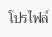โปรไฟล์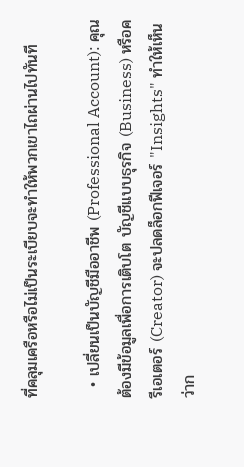ที่คลุมเครือหรือไม่เป็นระเบียบจะทำให้พวกเขาไถผ่านไปทันที

  • เปลี่ยนเป็นบัญชีมืออาชีพ (Professional Account): คุณต้องมีข้อมูลเพื่อการเติบโต บัญชีแบบธุรกิจ (Business) หรือครีเอเตอร์ (Creator) จะปลดล็อกฟีเจอร์ "Insights" ทำให้เห็นว่าก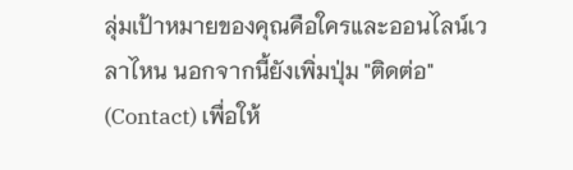ลุ่มเป้าหมายของคุณคือใครและออนไลน์เวลาไหน นอกจากนี้ยังเพิ่มปุ่ม "ติดต่อ" (Contact) เพื่อให้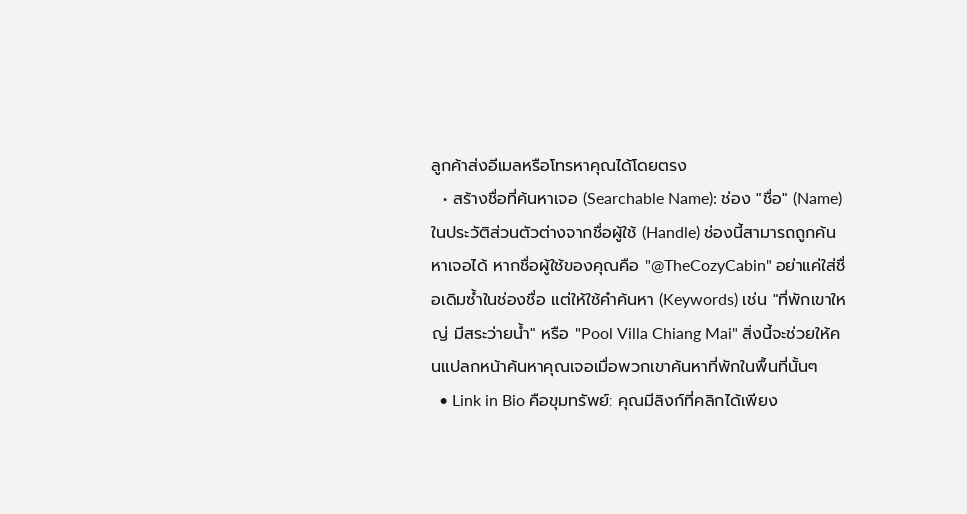ลูกค้าส่งอีเมลหรือโทรหาคุณได้โดยตรง
  • สร้างชื่อที่ค้นหาเจอ (Searchable Name): ช่อง "ชื่อ" (Name) ในประวัติส่วนตัวต่างจากชื่อผู้ใช้ (Handle) ช่องนี้สามารถถูกค้นหาเจอได้ หากชื่อผู้ใช้ของคุณคือ "@TheCozyCabin" อย่าแค่ใส่ชื่อเดิมซ้ำในช่องชื่อ แต่ให้ใช้คำค้นหา (Keywords) เช่น "ที่พักเขาใหญ่ มีสระว่ายน้ำ" หรือ "Pool Villa Chiang Mai" สิ่งนี้จะช่วยให้คนแปลกหน้าค้นหาคุณเจอเมื่อพวกเขาค้นหาที่พักในพื้นที่นั้นๆ
  • Link in Bio คือขุมทรัพย์: คุณมีลิงก์ที่คลิกได้เพียง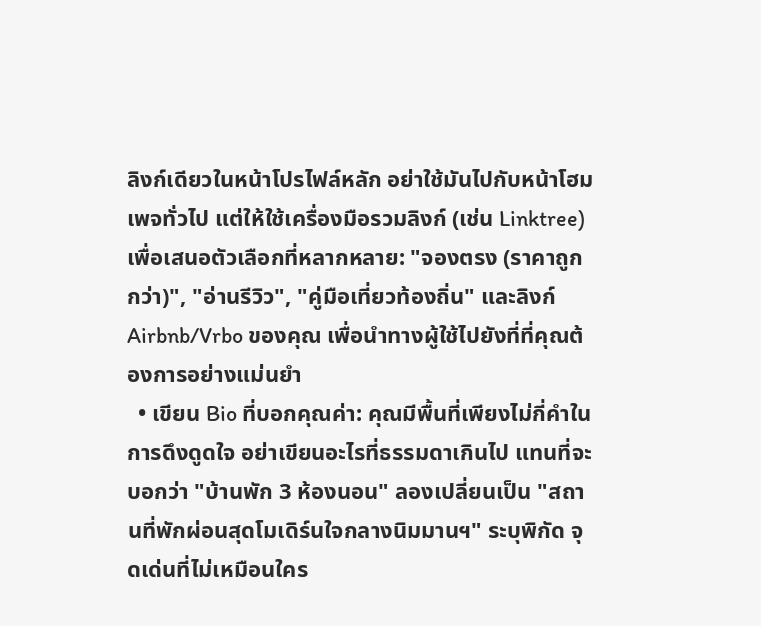ลิงก์เดียวในหน้าโปรไฟล์หลัก อย่าใช้มันไปกับหน้าโฮมเพจทั่วไป แต่ให้ใช้เครื่องมือรวมลิงก์ (เช่น Linktree) เพื่อเสนอตัวเลือกที่หลากหลาย: "จองตรง (ราคาถูกกว่า)", "อ่านรีวิว", "คู่มือเที่ยวท้องถิ่น" และลิงก์ Airbnb/Vrbo ของคุณ เพื่อนำทางผู้ใช้ไปยังที่ที่คุณต้องการอย่างแม่นยำ
  • เขียน Bio ที่บอกคุณค่า: คุณมีพื้นที่เพียงไม่กี่คำในการดึงดูดใจ อย่าเขียนอะไรที่ธรรมดาเกินไป แทนที่จะบอกว่า "บ้านพัก 3 ห้องนอน" ลองเปลี่ยนเป็น "สถานที่พักผ่อนสุดโมเดิร์นใจกลางนิมมานฯ" ระบุพิกัด จุดเด่นที่ไม่เหมือนใคร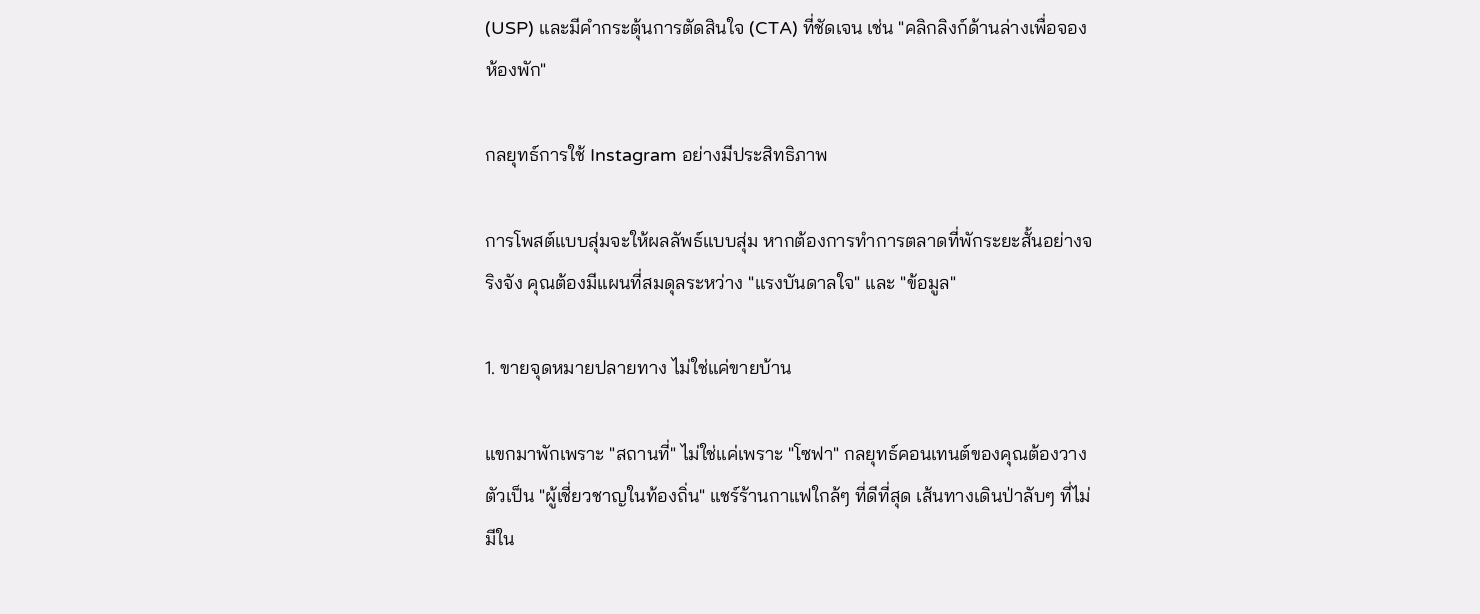(USP) และมีคำกระตุ้นการตัดสินใจ (CTA) ที่ชัดเจน เช่น "คลิกลิงก์ด้านล่างเพื่อจองห้องพัก"

กลยุทธ์การใช้ Instagram อย่างมีประสิทธิภาพ

การโพสต์แบบสุ่มจะให้ผลลัพธ์แบบสุ่ม หากต้องการทำการตลาดที่พักระยะสั้นอย่างจริงจัง คุณต้องมีแผนที่สมดุลระหว่าง "แรงบันดาลใจ" และ "ข้อมูล"

1. ขายจุดหมายปลายทาง ไม่ใช่แค่ขายบ้าน

แขกมาพักเพราะ "สถานที่" ไม่ใช่แค่เพราะ "โซฟา" กลยุทธ์คอนเทนต์ของคุณต้องวางตัวเป็น "ผู้เชี่ยวชาญในท้องถิ่น" แชร์ร้านกาแฟใกล้ๆ ที่ดีที่สุด เส้นทางเดินป่าลับๆ ที่ไม่มีใน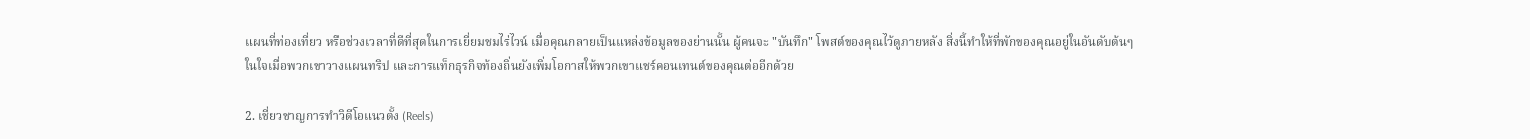แผนที่ท่องเที่ยว หรือช่วงเวลาที่ดีที่สุดในการเยี่ยมชมไร่ไวน์ เมื่อคุณกลายเป็นแหล่งข้อมูลของย่านนั้น ผู้คนจะ "บันทึก" โพสต์ของคุณไว้ดูภายหลัง สิ่งนี้ทำให้ที่พักของคุณอยู่ในอันดับต้นๆ ในใจเมื่อพวกเขาวางแผนทริป และการแท็กธุรกิจท้องถิ่นยังเพิ่มโอกาสให้พวกเขาแชร์คอนเทนต์ของคุณต่ออีกด้วย

2. เชี่ยวชาญการทำวิดีโอแนวตั้ง (Reels)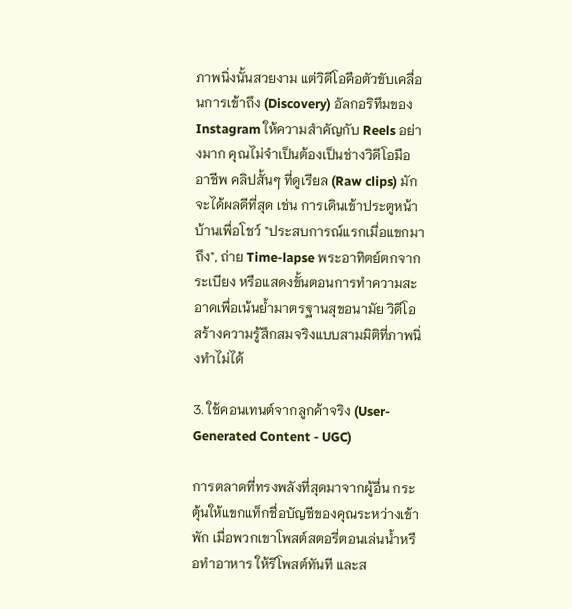ภาพนิ่งนั้นสวยงาม แต่วิดีโอคือตัวขับเคลื่อนการเข้าถึง (Discovery) อัลกอริทึมของ Instagram ให้ความสำคัญกับ Reels อย่างมาก คุณไม่จำเป็นต้องเป็นช่างวิดีโอมืออาชีพ คลิปสั้นๆ ที่ดูเรียล (Raw clips) มักจะได้ผลดีที่สุด เช่น การเดินเข้าประตูหน้าบ้านเพื่อโชว์ "ประสบการณ์แรกเมื่อแขกมาถึง", ถ่าย Time-lapse พระอาทิตย์ตกจากระเบียง หรือแสดงขั้นตอนการทำความสะอาดเพื่อเน้นย้ำมาตรฐานสุขอนามัย วิดีโอสร้างความรู้สึกสมจริงแบบสามมิติที่ภาพนิ่งทำไม่ได้

3. ใช้คอนเทนต์จากลูกค้าจริง (User-Generated Content - UGC)

การตลาดที่ทรงพลังที่สุดมาจากผู้อื่น กระตุ้นให้แขกแท็กชื่อบัญชีของคุณระหว่างเข้าพัก เมื่อพวกเขาโพสต์สตอรี่ตอนเล่นน้ำหรือทำอาหาร ให้รีโพสต์ทันที และส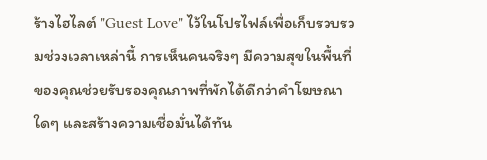ร้างไฮไลต์ "Guest Love" ไว้ในโปรไฟล์เพื่อเก็บรวบรวมช่วงเวลาเหล่านี้ การเห็นคนจริงๆ มีความสุขในพื้นที่ของคุณช่วยรับรองคุณภาพที่พักได้ดีกว่าคำโฆษณาใดๆ และสร้างความเชื่อมั่นได้ทัน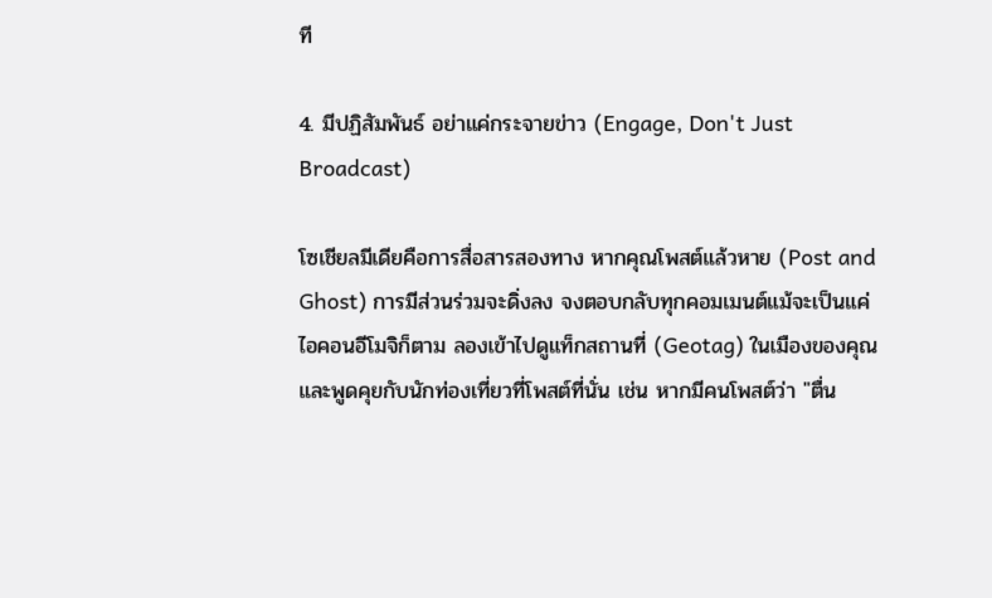ที

4. มีปฏิสัมพันธ์ อย่าแค่กระจายข่าว (Engage, Don't Just Broadcast)

โซเชียลมีเดียคือการสื่อสารสองทาง หากคุณโพสต์แล้วหาย (Post and Ghost) การมีส่วนร่วมจะดิ่งลง จงตอบกลับทุกคอมเมนต์แม้จะเป็นแค่ไอคอนอีโมจิก็ตาม ลองเข้าไปดูแท็กสถานที่ (Geotag) ในเมืองของคุณและพูดคุยกับนักท่องเที่ยวที่โพสต์ที่นั่น เช่น หากมีคนโพสต์ว่า "ตื่น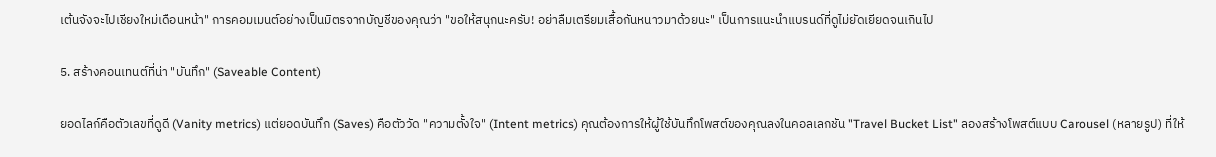เต้นจังจะไปเชียงใหม่เดือนหน้า" การคอมเมนต์อย่างเป็นมิตรจากบัญชีของคุณว่า "ขอให้สนุกนะครับ! อย่าลืมเตรียมเสื้อกันหนาวมาด้วยนะ" เป็นการแนะนำแบรนด์ที่ดูไม่ยัดเยียดจนเกินไป

5. สร้างคอนเทนต์ที่น่า "บันทึก" (Saveable Content)

ยอดไลก์คือตัวเลขที่ดูดี (Vanity metrics) แต่ยอดบันทึก (Saves) คือตัววัด "ความตั้งใจ" (Intent metrics) คุณต้องการให้ผู้ใช้บันทึกโพสต์ของคุณลงในคอลเลกชัน "Travel Bucket List" ลองสร้างโพสต์แบบ Carousel (หลายรูป) ที่ให้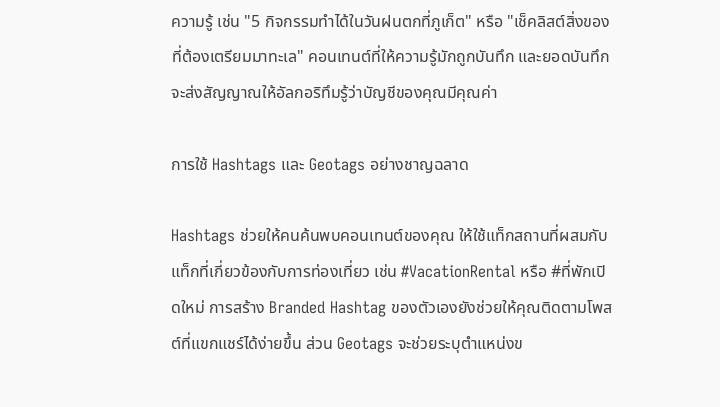ความรู้ เช่น "5 กิจกรรมทำได้ในวันฝนตกที่ภูเก็ต" หรือ "เช็คลิสต์สิ่งของที่ต้องเตรียมมาทะเล" คอนเทนต์ที่ให้ความรู้มักถูกบันทึก และยอดบันทึกจะส่งสัญญาณให้อัลกอริทึมรู้ว่าบัญชีของคุณมีคุณค่า

การใช้ Hashtags และ Geotags อย่างชาญฉลาด

Hashtags ช่วยให้คนค้นพบคอนเทนต์ของคุณ ให้ใช้แท็กสถานที่ผสมกับแท็กที่เกี่ยวข้องกับการท่องเที่ยว เช่น #VacationRental หรือ #ที่พักเปิดใหม่ การสร้าง Branded Hashtag ของตัวเองยังช่วยให้คุณติดตามโพสต์ที่แขกแชร์ได้ง่ายขึ้น ส่วน Geotags จะช่วยระบุตำแหน่งข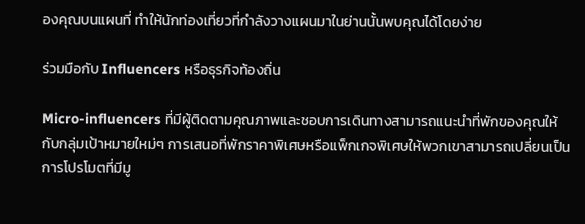องคุณบนแผนที่ ทำให้นักท่องเที่ยวที่กำลังวางแผนมาในย่านนั้นพบคุณได้โดยง่าย

ร่วมมือกับ Influencers หรือธุรกิจท้องถิ่น

Micro-influencers ที่มีผู้ติดตามคุณภาพและชอบการเดินทางสามารถแนะนำที่พักของคุณให้กับกลุ่มเป้าหมายใหม่ๆ การเสนอที่พักราคาพิเศษหรือแพ็กเกจพิเศษให้พวกเขาสามารถเปลี่ยนเป็นการโปรโมตที่มีมู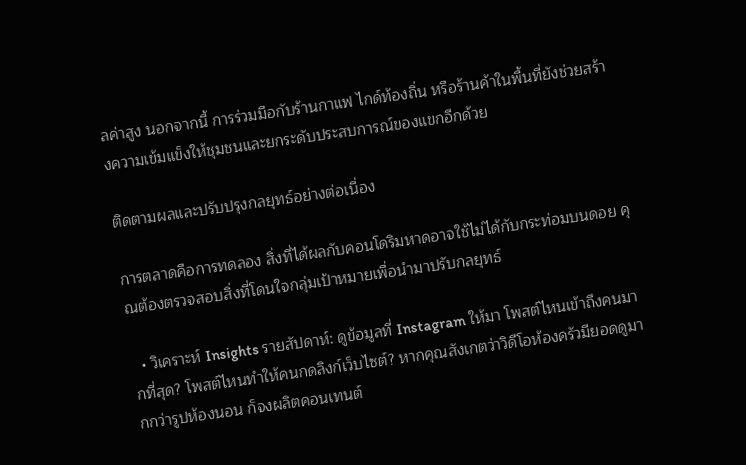ลค่าสูง นอกจากนี้ การร่วมมือกับร้านกาแฟ ไกด์ท้องถิ่น หรือร้านค้าในพื้นที่ยังช่วยสร้างความเข้มแข็งให้ชุมชนและยกระดับประสบการณ์ของแขกอีกด้วย

ติดตามผลและปรับปรุงกลยุทธ์อย่างต่อเนื่อง

การตลาดคือการทดลอง สิ่งที่ได้ผลกับคอนโดริมหาดอาจใช้ไม่ได้กับกระท่อมบนดอย คุณต้องตรวจสอบสิ่งที่โดนใจกลุ่มเป้าหมายเพื่อนำมาปรับกลยุทธ์

  • วิเคราะห์ Insights รายสัปดาห์: ดูข้อมูลที่ Instagram ให้มา โพสต์ไหนเข้าถึงคนมากที่สุด? โพสต์ไหนทำให้คนกดลิงก์เว็บไซต์? หากคุณสังเกตว่าวิดีโอห้องครัวมียอดดูมากกว่ารูปห้องนอน ก็จงผลิตคอนเทนต์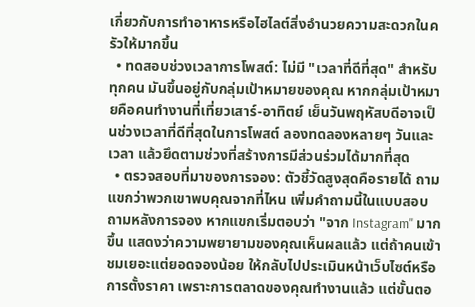เกี่ยวกับการทำอาหารหรือไฮไลต์สิ่งอำนวยความสะดวกในครัวให้มากขึ้น
  • ทดสอบช่วงเวลาการโพสต์: ไม่มี "เวลาที่ดีที่สุด" สำหรับทุกคน มันขึ้นอยู่กับกลุ่มเป้าหมายของคุณ หากกลุ่มเป้าหมายคือคนทำงานที่เที่ยวเสาร์-อาทิตย์ เย็นวันพฤหัสบดีอาจเป็นช่วงเวลาที่ดีที่สุดในการโพสต์ ลองทดลองหลายๆ วันและเวลา แล้วยึดตามช่วงที่สร้างการมีส่วนร่วมได้มากที่สุด
  • ตรวจสอบที่มาของการจอง: ตัวชี้วัดสูงสุดคือรายได้ ถามแขกว่าพวกเขาพบคุณจากที่ไหน เพิ่มคำถามนี้ในแบบสอบถามหลังการจอง หากแขกเริ่มตอบว่า "จาก Instagram" มากขึ้น แสดงว่าความพยายามของคุณเห็นผลแล้ว แต่ถ้าคนเข้าชมเยอะแต่ยอดจองน้อย ให้กลับไปประเมินหน้าเว็บไซต์หรือการตั้งราคา เพราะการตลาดของคุณทำงานแล้ว แต่ขั้นตอ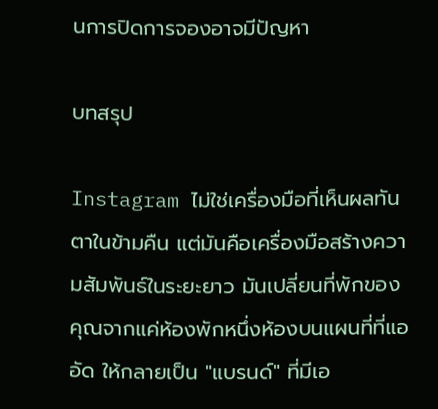นการปิดการจองอาจมีปัญหา

บทสรุป

Instagram ไม่ใช่เครื่องมือที่เห็นผลทันตาในข้ามคืน แต่มันคือเครื่องมือสร้างความสัมพันธ์ในระยะยาว มันเปลี่ยนที่พักของคุณจากแค่ห้องพักหนึ่งห้องบนแผนที่ที่แออัด ให้กลายเป็น "แบรนด์" ที่มีเอ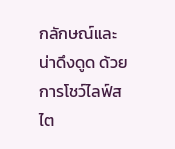กลักษณ์และน่าดึงดูด ด้วยการโชว์ไลฟ์สไต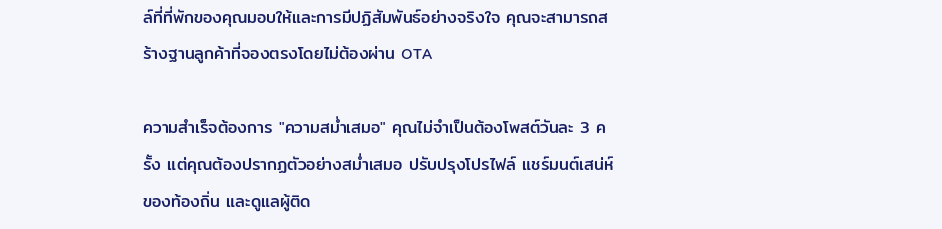ล์ที่ที่พักของคุณมอบให้และการมีปฏิสัมพันธ์อย่างจริงใจ คุณจะสามารถสร้างฐานลูกค้าที่จองตรงโดยไม่ต้องผ่าน OTA

ความสำเร็จต้องการ "ความสม่ำเสมอ" คุณไม่จำเป็นต้องโพสต์วันละ 3 ครั้ง แต่คุณต้องปรากฏตัวอย่างสม่ำเสมอ ปรับปรุงโปรไฟล์ แชร์มนต์เสน่ห์ของท้องถิ่น และดูแลผู้ติด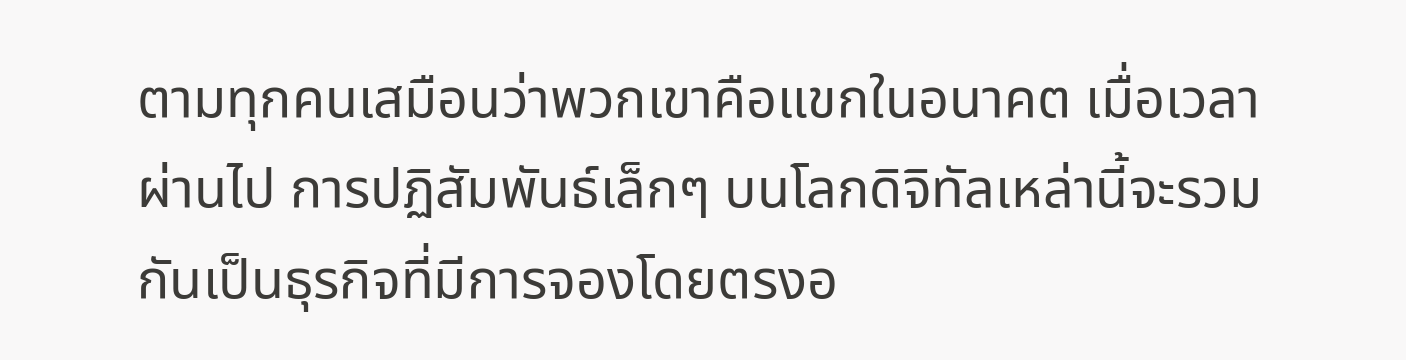ตามทุกคนเสมือนว่าพวกเขาคือแขกในอนาคต เมื่อเวลาผ่านไป การปฏิสัมพันธ์เล็กๆ บนโลกดิจิทัลเหล่านี้จะรวมกันเป็นธุรกิจที่มีการจองโดยตรงอ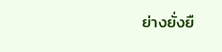ย่างยั่งยื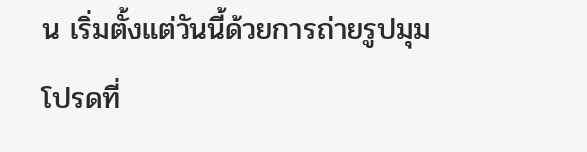น เริ่มตั้งแต่วันนี้ด้วยการถ่ายรูปมุมโปรดที่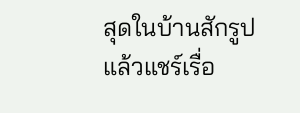สุดในบ้านสักรูป แล้วแชร์เรื่อ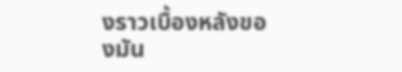งราวเบื้องหลังของมัน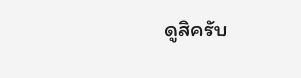ดูสิครับ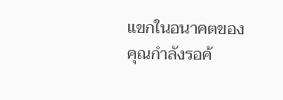แขกในอนาคตของคุณกำลังรอค้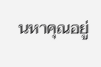นหาคุณอยู่